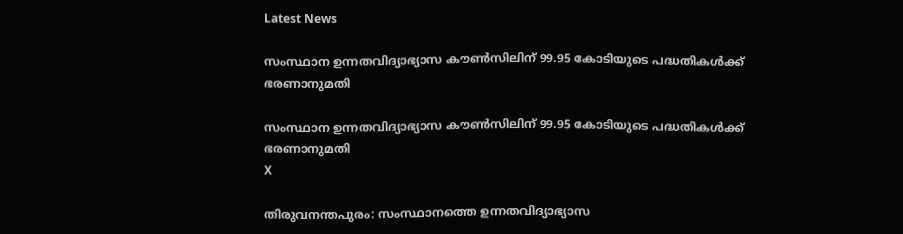Latest News

സംസ്ഥാന ഉന്നതവിദ്യാഭ്യാസ കൗണ്‍സിലിന് 99.95 കോടിയുടെ പദ്ധതികള്‍ക്ക് ഭരണാനുമതി

സംസ്ഥാന ഉന്നതവിദ്യാഭ്യാസ കൗണ്‍സിലിന് 99.95 കോടിയുടെ പദ്ധതികള്‍ക്ക് ഭരണാനുമതി
X

തിരുവനന്തപുരം: സംസ്ഥാനത്തെ ഉന്നതവിദ്യാഭ്യാസ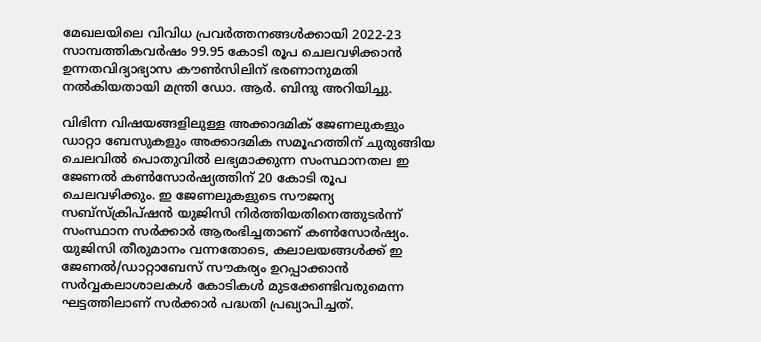മേഖലയിലെ വിവിധ പ്രവര്‍ത്തനങ്ങള്‍ക്കായി 2022-23 സാമ്പത്തികവര്‍ഷം 99.95 കോടി രൂപ ചെലവഴിക്കാന്‍ ഉന്നതവിദ്യാഭ്യാസ കൗണ്‍സിലിന് ഭരണാനുമതി നല്‍കിയതായി മന്ത്രി ഡോ. ആര്‍. ബിന്ദു അറിയിച്ചു.

വിഭിന്ന വിഷയങ്ങളിലുള്ള അക്കാദമിക് ജേണലുകളും ഡാറ്റാ ബേസുകളും അക്കാദമിക സമൂഹത്തിന് ചുരുങ്ങിയ ചെലവില്‍ പൊതുവില്‍ ലഭ്യമാക്കുന്ന സംസ്ഥാനതല ഇ ജേണല്‍ കണ്‍സോര്‍ഷ്യത്തിന് 20 കോടി രൂപ ചെലവഴിക്കും. ഇ ജേണലുകളുടെ സൗജന്യ സബ്‌സ്‌ക്രിപ്ഷന്‍ യുജിസി നിര്‍ത്തിയതിനെത്തുടര്‍ന്ന് സംസ്ഥാന സര്‍ക്കാര്‍ ആരംഭിച്ചതാണ് കണ്‍സോര്‍ഷ്യം. യുജിസി തീരുമാനം വന്നതോടെ, കലാലയങ്ങള്‍ക്ക് ഇ ജേണല്‍/ഡാറ്റാബേസ് സൗകര്യം ഉറപ്പാക്കാന്‍ സര്‍വ്വകലാശാലകള്‍ കോടികള്‍ മുടക്കേണ്ടിവരുമെന്ന ഘട്ടത്തിലാണ് സര്‍ക്കാര്‍ പദ്ധതി പ്രഖ്യാപിച്ചത്.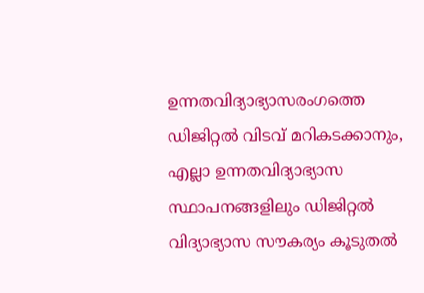ഉന്നതവിദ്യാഭ്യാസരംഗത്തെ ഡിജിറ്റല്‍ വിടവ് മറികടക്കാനും, എല്ലാ ഉന്നതവിദ്യാഭ്യാസ സ്ഥാപനങ്ങളിലും ഡിജിറ്റല്‍ വിദ്യാഭ്യാസ സൗകര്യം കൂടുതല്‍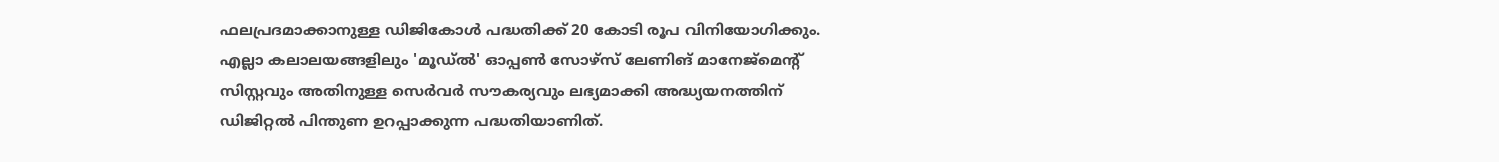ഫലപ്രദമാക്കാനുള്ള ഡിജികോള്‍ പദ്ധതിക്ക് 20 കോടി രൂപ വിനിയോഗിക്കും. എല്ലാ കലാലയങ്ങളിലും 'മൂഡ്ല്‍' ഓപ്പണ്‍ സോഴ്‌സ് ലേണിങ് മാനേജ്‌മെന്റ് സിസ്റ്റവും അതിനുള്ള സെര്‍വര്‍ സൗകര്യവും ലഭ്യമാക്കി അദ്ധ്യയനത്തിന് ഡിജിറ്റല്‍ പിന്തുണ ഉറപ്പാക്കുന്ന പദ്ധതിയാണിത്.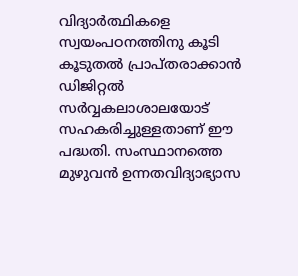വിദ്യാര്‍ത്ഥികളെ സ്വയംപഠനത്തിനു കൂടി കൂടുതല്‍ പ്രാപ്തരാക്കാന്‍ ഡിജിറ്റല്‍ സര്‍വ്വകലാശാലയോട് സഹകരിച്ചുള്ളതാണ് ഈ പദ്ധതി. സംസ്ഥാനത്തെ മുഴുവന്‍ ഉന്നതവിദ്യാഭ്യാസ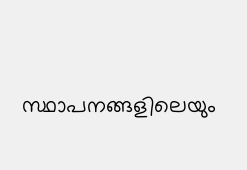സ്ഥാപനങ്ങളിലെയും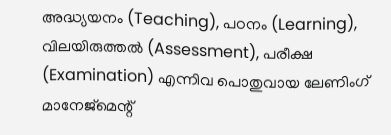അദ്ധ്യയനം (Teaching), പഠനം (Learning), വിലയിരുത്തല്‍ (Assessment), പരീക്ഷ (Examination) എന്നിവ പൊതുവായ ലേണിംഗ് മാനേജ്‌മെന്റ്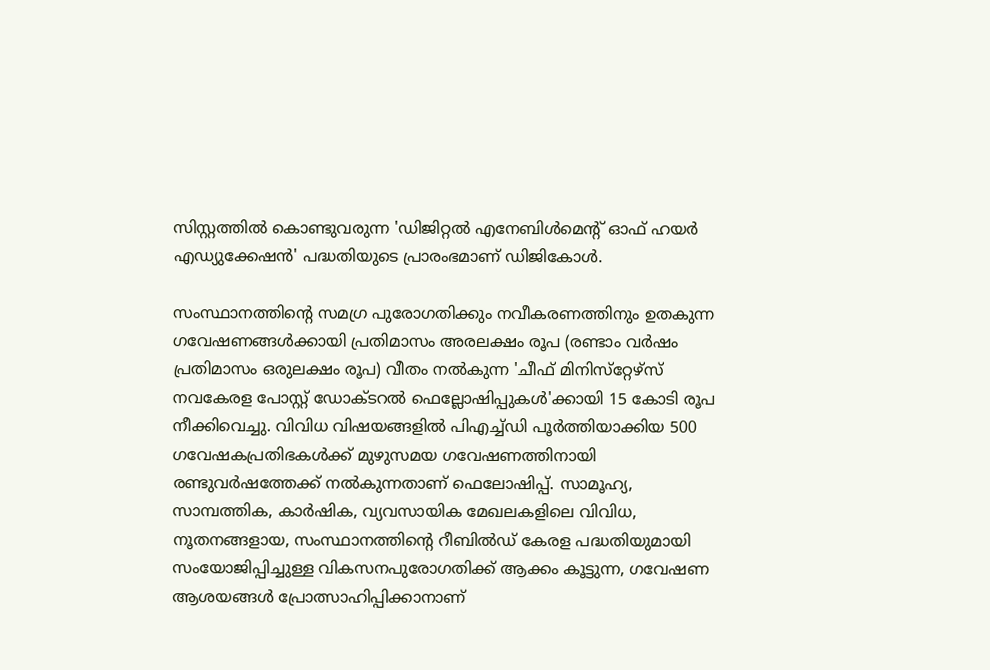സിസ്റ്റത്തില്‍ കൊണ്ടുവരുന്ന 'ഡിജിറ്റല്‍ എനേബിള്‍മെന്റ് ഓഫ് ഹയര്‍ എഡ്യുക്കേഷന്‍' പദ്ധതിയുടെ പ്രാരംഭമാണ് ഡിജികോള്‍.

സംസ്ഥാനത്തിന്റെ സമഗ്ര പുരോഗതിക്കും നവീകരണത്തിനും ഉതകുന്ന ഗവേഷണങ്ങള്‍ക്കായി പ്രതിമാസം അരലക്ഷം രൂപ (രണ്ടാം വര്‍ഷം പ്രതിമാസം ഒരുലക്ഷം രൂപ) വീതം നല്‍കുന്ന 'ചീഫ് മിനിസ്‌റ്റേഴ്‌സ് നവകേരള പോസ്റ്റ് ഡോക്ടറല്‍ ഫെല്ലോഷിപ്പുകള്‍'ക്കായി 15 കോടി രൂപ നീക്കിവെച്ചു. വിവിധ വിഷയങ്ങളില്‍ പിഎച്ച്ഡി പൂര്‍ത്തിയാക്കിയ 500 ഗവേഷകപ്രതിഭകള്‍ക്ക് മുഴുസമയ ഗവേഷണത്തിനായി രണ്ടുവര്‍ഷത്തേക്ക് നല്‍കുന്നതാണ് ഫെലോഷിപ്പ്. സാമൂഹ്യ, സാമ്പത്തിക, കാര്‍ഷിക, വ്യവസായിക മേഖലകളിലെ വിവിധ, നൂതനങ്ങളായ, സംസ്ഥാനത്തിന്റെ റീബില്‍ഡ് കേരള പദ്ധതിയുമായി സംയോജിപ്പിച്ചുള്ള വികസനപുരോഗതിക്ക് ആക്കം കൂട്ടുന്ന, ഗവേഷണ ആശയങ്ങള്‍ പ്രോത്സാഹിപ്പിക്കാനാണ്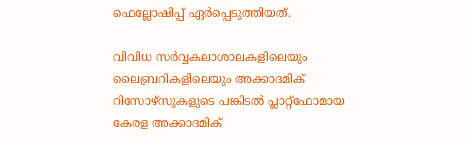ഫെല്ലോഷിപ്പ് ഏര്‍പ്പെടുത്തിയത്.

വിവിധ സര്‍വ്വകലാശാലകളിലെയും ലൈബ്രറികളിലെയും അക്കാദമിക് റിസോഴ്‌സുകളുടെ പങ്കിടല്‍ പ്ലാറ്റ്‌ഫോമായ കേരള അക്കാദമിക്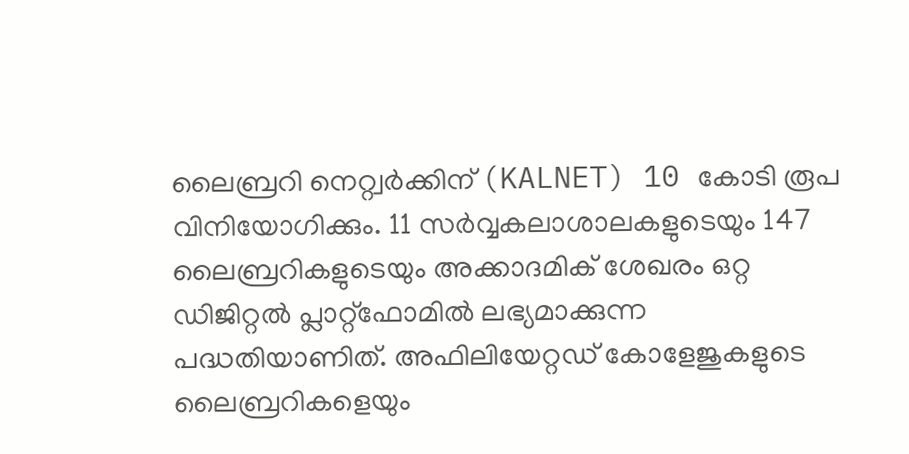ലൈബ്രറി നെറ്റ്വര്‍ക്കിന് (KALNET) 10 കോടി രൂപ വിനിയോഗിക്കും. 11 സര്‍വ്വകലാശാലകളുടെയും 147 ലൈബ്രറികളുടെയും അക്കാദമിക് ശേഖരം ഒറ്റ ഡിജിറ്റല്‍ പ്ലാറ്റ്‌ഫോമില്‍ ലഭ്യമാക്കുന്ന പദ്ധതിയാണിത്. അഫിലിയേറ്റഡ് കോളേജുകളുടെ ലൈബ്രറികളെയും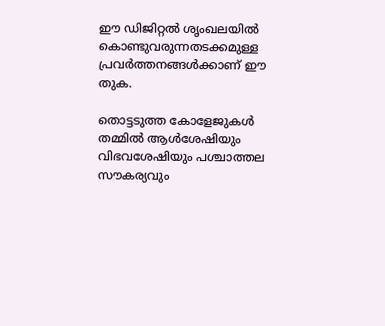ഈ ഡിജിറ്റല്‍ ശൃംഖലയില്‍ കൊണ്ടുവരുന്നതടക്കമുള്ള പ്രവര്‍ത്തനങ്ങള്‍ക്കാണ് ഈ തുക.

തൊട്ടടുത്ത കോളേജുകള്‍ തമ്മില്‍ ആള്‍ശേഷിയും വിഭവശേഷിയും പശ്ചാത്തല സൗകര്യവും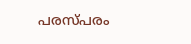പരസ്പരം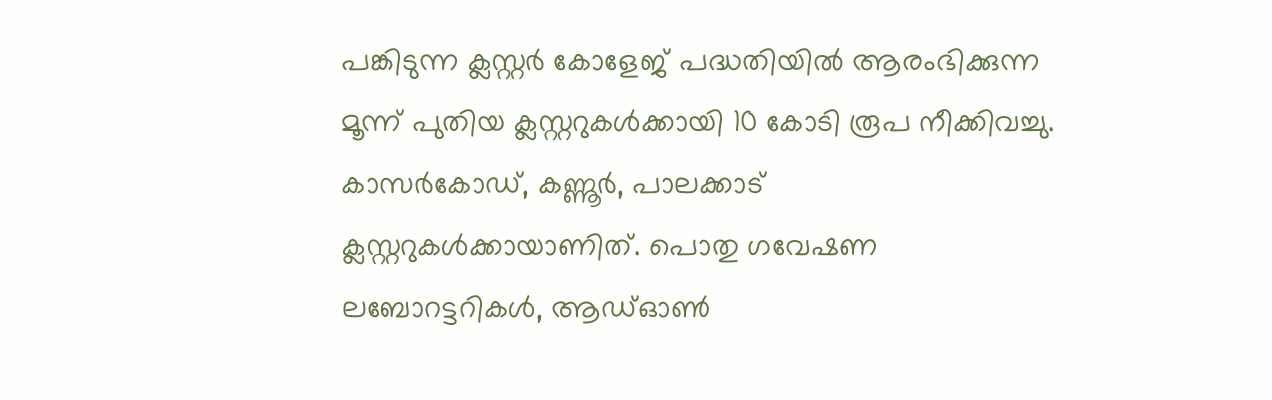പങ്കിടുന്ന ക്ലസ്റ്റര്‍ കോളേജ് പദ്ധതിയില്‍ ആരംഭിക്കുന്ന മൂന്ന് പുതിയ ക്ലസ്റ്ററുകള്‍ക്കായി 10 കോടി രൂപ നീക്കിവച്ചു. കാസര്‍കോഡ്, കണ്ണൂര്‍, പാലക്കാട് ക്ലസ്റ്ററുകള്‍ക്കായാണിത്. പൊതു ഗവേഷണ ലബോറട്ടറികള്‍, ആഡ്ഓണ്‍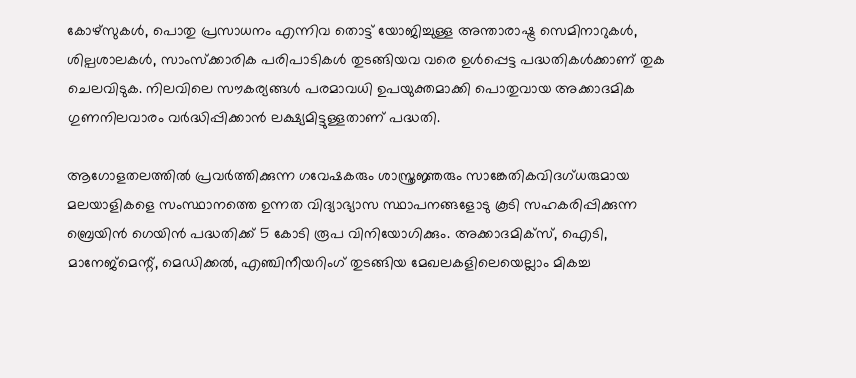കോഴ്‌സുകള്‍, പൊതു പ്രസാധനം എന്നിവ തൊട്ട് യോജിച്ചുള്ള അന്താരാഷ്ട്ര സെമിനാറുകള്‍, ശില്പശാലകള്‍, സാംസ്‌ക്കാരിക പരിപാടികള്‍ തുടങ്ങിയവ വരെ ഉള്‍പ്പെട്ട പദ്ധതികള്‍ക്കാണ് തുക ചെലവിടുക. നിലവിലെ സൗകര്യങ്ങള്‍ പരമാവധി ഉപയുക്തമാക്കി പൊതുവായ അക്കാദമിക ഗുണനിലവാരം വര്‍ദ്ധിപ്പിക്കാന്‍ ലക്ഷ്യമിട്ടുള്ളതാണ് പദ്ധതി.

ആഗോളതലത്തില്‍ പ്രവര്‍ത്തിക്കുന്ന ഗവേഷകരും ശാസ്ത്രജ്ഞരും സാങ്കേതികവിദഗ്ധരുമായ മലയാളികളെ സംസ്ഥാനത്തെ ഉന്നത വിദ്യാഭ്യാസ സ്ഥാപനങ്ങളോടു കൂടി സഹകരിപ്പിക്കുന്ന ബ്രെയിന്‍ ഗെയിന്‍ പദ്ധതിക്ക് 5 കോടി രൂപ വിനിയോഗിക്കും. അക്കാദമിക്‌സ്, ഐടി, മാനേജ്‌മെന്റ്, മെഡിക്കല്‍, എഞ്ചിനീയറിംഗ് തുടങ്ങിയ മേഖലകളിലെയെല്ലാം മികച്ച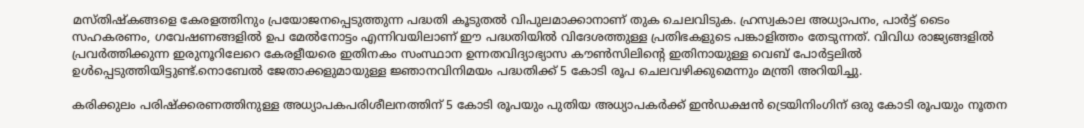മസ്തിഷ്‌കങ്ങളെ കേരളത്തിനും പ്രയോജനപ്പെടുത്തുന്ന പദ്ധതി കൂടുതല്‍ വിപുലമാക്കാനാണ് തുക ചെലവിടുക. ഹ്രസ്വകാല അധ്യാപനം, പാര്‍ട്ട് ടൈം സഹകരണം, ഗവേഷണങ്ങളില്‍ ഉപ മേല്‍നോട്ടം എന്നിവയിലാണ് ഈ പദ്ധതിയില്‍ വിദേശത്തുള്ള പ്രതിഭകളുടെ പങ്കാളിത്തം തേടുന്നത്. വിവിധ രാജ്യങ്ങളില്‍ പ്രവര്‍ത്തിക്കുന്ന ഇരുനൂറിലേറെ കേരളീയരെ ഇതിനകം സംസ്ഥാന ഉന്നതവിദ്യാഭ്യാസ കൗണ്‍സിലിന്റെ ഇതിനായുള്ള വെബ് പോര്‍ട്ടലില്‍ ഉള്‍പ്പെടുത്തിയിട്ടുണ്ട്.നൊബേല്‍ ജേതാക്കളുമായുള്ള ജ്ഞാനവിനിമയം പദ്ധതിക്ക് 5 കോടി രൂപ ചെലവഴിക്കുമെന്നും മന്ത്രി അറിയിച്ചു.

കരിക്കുലം പരിഷ്‌ക്കരണത്തിനുള്ള അധ്യാപകപരിശീലനത്തിന് 5 കോടി രൂപയും പുതിയ അധ്യാപകര്‍ക്ക് ഇന്‍ഡക്ഷന്‍ ട്രെയിനിംഗിന് ഒരു കോടി രൂപയും നൂതന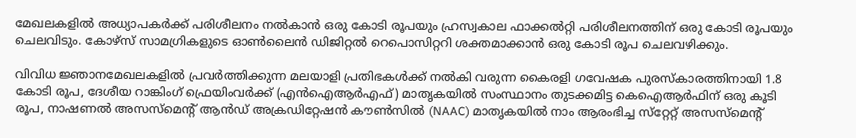മേഖലകളില്‍ അധ്യാപകര്‍ക്ക് പരിശീലനം നല്‍കാന്‍ ഒരു കോടി രൂപയും ഹ്രസ്വകാല ഫാക്കല്‍റ്റി പരിശീലനത്തിന് ഒരു കോടി രൂപയും ചെലവിടും. കോഴ്‌സ് സാമഗ്രികളുടെ ഓണ്‍ലൈന്‍ ഡിജിറ്റല്‍ റെപൊസിറ്ററി ശക്തമാക്കാന്‍ ഒരു കോടി രൂപ ചെലവഴിക്കും.

വിവിധ ജ്ഞാനമേഖലകളില്‍ പ്രവര്‍ത്തിക്കുന്ന മലയാളി പ്രതിഭകള്‍ക്ക് നല്‍കി വരുന്ന കൈരളി ഗവേഷക പുരസ്‌കാരത്തിനായി 1.8 കോടി രൂപ, ദേശീയ റാങ്കിംഗ് ഫ്രെയിംവര്‍ക്ക് (എന്‍ഐആര്‍എഫ്) മാതൃകയില്‍ സംസ്ഥാനം തുടക്കമിട്ട കെഐആര്‍ഫിന് ഒരു കൂടി രൂപ, നാഷണല്‍ അസസ്‌മെന്റ് ആന്‍ഡ് അക്രഡിറ്റേഷന്‍ കൗണ്‍സില്‍ (NAAC) മാതൃകയില്‍ നാം ആരംഭിച്ച സ്‌റ്റേറ്റ് അസസ്‌മെന്റ്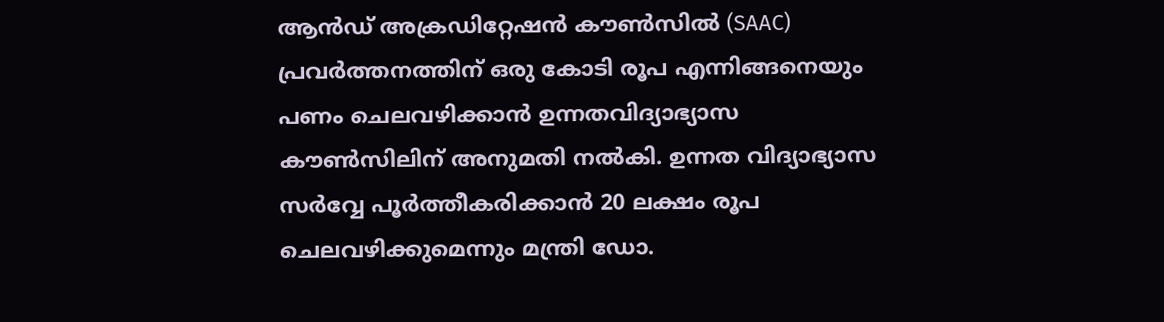ആന്‍ഡ് അക്രഡിറ്റേഷന്‍ കൗണ്‍സില്‍ (SAAC) പ്രവര്‍ത്തനത്തിന് ഒരു കോടി രൂപ എന്നിങ്ങനെയും പണം ചെലവഴിക്കാന്‍ ഉന്നതവിദ്യാഭ്യാസ കൗണ്‍സിലിന് അനുമതി നല്‍കി. ഉന്നത വിദ്യാഭ്യാസ സര്‍വ്വേ പൂര്‍ത്തീകരിക്കാന്‍ 20 ലക്ഷം രൂപ ചെലവഴിക്കുമെന്നും മന്ത്രി ഡോ.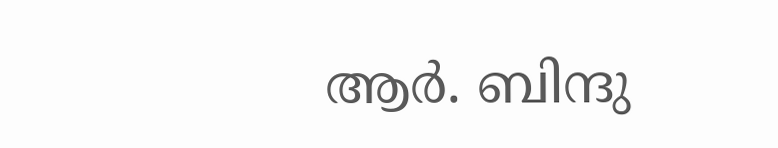ആര്‍. ബിന്ദു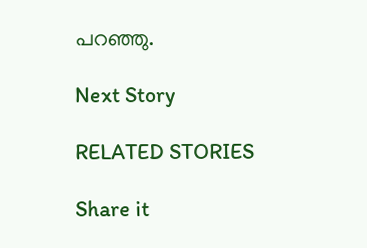പറഞ്ഞു.

Next Story

RELATED STORIES

Share it